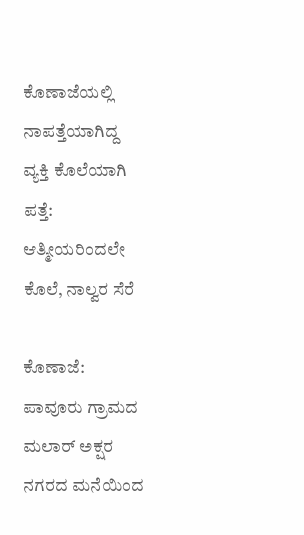ಕೊಣಾಜೆಯಲ್ಲಿ ನಾಪತ್ತೆಯಾಗಿದ್ದ ವ್ಯಕ್ತಿ ಕೊಲೆಯಾಗಿ ಪತ್ತೆ: ಆತ್ಮೀಯರಿಂದಲೇ ಕೊಲೆ, ನಾಲ್ವರ ಸೆರೆ

ಕೊಣಾಜೆ: ಪಾವೂರು ಗ್ರಾಮದ ಮಲಾರ್‌ ಅಕ್ಷರ ನಗರದ ಮನೆಯಿಂದ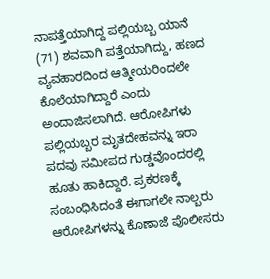ನಾಪತ್ತೆಯಾಗಿದ್ದ ಪಲ್ಲಿಯಬ್ಬ ಯಾನೆ (71) ಶವವಾಗಿ ಪತ್ತೆಯಾಗಿದ್ದು, ಹಣದ ವ್ಯವಹಾರದಿಂದ ಆತ್ಮೀಯರಿಂದಲೇ ಕೊಲೆಯಾಗಿದ್ದಾರೆ ಎಂದು ಅಂದಾಜಿಸಲಾಗಿದೆ. ಆರೋಪಿಗಳು ಪಲ್ಲಿಯಬ್ಬರ ಮೃತದೇಹವನ್ನು ಇರಾ ಪದವು ಸಮೀಪದ ಗುಡ್ಡವೊಂದರಲ್ಲಿ ಹೂತು ಹಾಕಿದ್ದಾರೆ. ಪ್ರಕರಣಕ್ಕೆ ಸಂಬಂಧಿಸಿದಂತೆ ಈಗಾಗಲೇ ನಾಲ್ಬರು ಆರೋಪಿಗಳನ್ನು ಕೊಣಾಜೆ ಪೊಲೀಸರು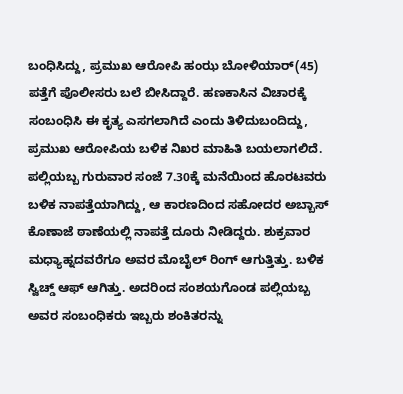ಬಂಧಿಸಿದ್ದು, ಪ್ರಮುಖ ಆರೋಪಿ ಹಂಝ ಬೋಳಿಯಾರ್‌(45) ಪತ್ತೆಗೆ ಪೊಲೀಸರು ಬಲೆ ಬೀಸಿದ್ದಾರೆ. ಹಣಕಾಸಿನ ವಿಚಾರಕ್ಕೆ ಸಂಬಂಧಿಸಿ ಈ ಕೃತ್ಯ ಎಸಗಲಾಗಿದೆ ಎಂದು ತಿಳಿದುಬಂದಿದ್ದು, ಪ್ರಮುಖ ಆರೋಪಿಯ ಬಳಿಕ ನಿಖರ ಮಾಹಿತಿ ಬಯಲಾಗಲಿದೆ. ಪಲ್ಲಿಯಬ್ಬ ಗುರುವಾರ ಸಂಜೆ 7.30ಕ್ಕೆ ಮನೆಯಿಂದ ಹೊರಟವರು ಬಳಿಕ ನಾಪತ್ತೆಯಾಗಿದ್ದು, ಆ ಕಾರಣದಿಂದ ಸಹೋದರ ಅಬ್ಬಾಸ್‌ ಕೊಣಾಜೆ ಠಾಣೆಯಲ್ಲಿ ನಾಪತ್ತೆ ದೂರು ನೀಡಿದ್ದರು. ಶುಕ್ರವಾರ ಮಧ್ಯಾಹ್ನದವರೆಗೂ ಅವರ ಮೊಬೈಲ್‌ ರಿಂಗ್‌ ಆಗುತ್ತಿತ್ತು. ಬಳಿಕ ಸ್ವಿಚ್ಡ್ ಆಫ್‌ ಆಗಿತ್ತು. ಅದರಿಂದ ಸಂಶಯಗೊಂಡ ಪಲ್ಲಿಯಬ್ಬ ಅವರ ಸಂಬಂಧಿಕರು ಇಬ್ಬರು ಶಂಕಿತರನ್ನು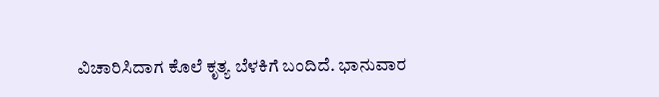ವಿಚಾರಿಸಿದಾಗ ಕೊಲೆ ಕೃತ್ಯ ಬೆಳಕಿಗೆ ಬಂದಿದೆ. ಭಾನುವಾರ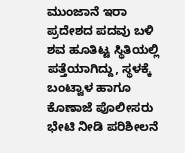ಮುಂಜಾನೆ ಇರಾ ಪ್ರದೇಶದ ಪದವು ಬಳಿ ಶವ ಹೂತಿಟ್ಟ ಸ್ಥಿತಿಯಲ್ಲಿ ಪತ್ತೆಯಾಗಿದ್ದು, ಸ್ಥಳಕ್ಕೆ ಬಂಟ್ವಾಳ ಹಾಗೂ ಕೊಣಾಜೆ ಪೊಲೀಸರು ಭೇಟಿ ನೀಡಿ ಪರಿಶೀಲನೆ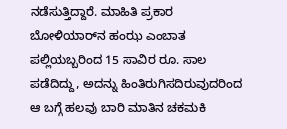ನಡೆಸುತ್ತಿದ್ದಾರೆ. ಮಾಹಿತಿ ಪ್ರಕಾರ ಬೋಳಿಯಾರ್‌ನ ಹಂಝ ಎಂಬಾತ ಪಲ್ಲಿಯಬ್ಬರಿಂದ 15 ಸಾವಿರ ರೂ. ಸಾಲ ಪಡೆದಿದ್ದು, ಅದನ್ನು ಹಿಂತಿರುಗಿಸದಿರುವುದರಿಂದ ಆ ಬಗ್ಗೆ ಹಲವು ಬಾರಿ ಮಾತಿನ ಚಕಮಕಿ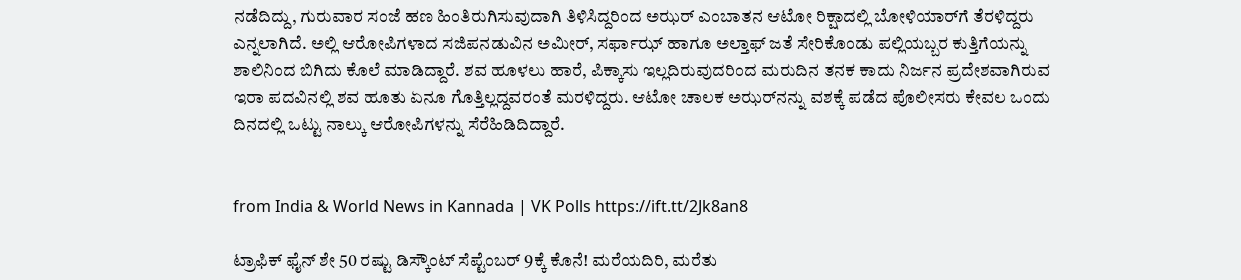ನಡೆದಿದ್ದು, ಗುರುವಾರ ಸಂಜೆ ಹಣ ಹಿಂತಿರುಗಿಸುವುದಾಗಿ ತಿಳಿಸಿದ್ದರಿಂದ ಅಝರ್‌ ಎಂಬಾತನ ಆಟೋ ರಿಕ್ಷಾದಲ್ಲಿ ಬೋಳಿಯಾರ್‌ಗೆ ತೆರಳಿದ್ದರು ಎನ್ನಲಾಗಿದೆ. ಅಲ್ಲಿ ಆರೋಪಿಗಳಾದ ಸಜಿಪನಡುವಿನ ಅಮೀರ್‌, ಸರ್ಫಾಝ್‌ ಹಾಗೂ ಅಲ್ತಾಫ್‌ ಜತೆ ಸೇರಿಕೊಂಡು ಪಲ್ಲಿಯಬ್ಬರ ಕುತ್ತಿಗೆಯನ್ನು ಶಾಲಿನಿಂದ ಬಿಗಿದು ಕೊಲೆ ಮಾಡಿದ್ದಾರೆ. ಶವ ಹೂಳಲು ಹಾರೆ, ಪಿಕ್ಕಾಸು ಇಲ್ಲದಿರುವುದರಿಂದ ಮರುದಿನ ತನಕ ಕಾದು ನಿರ್ಜನ ಪ್ರದೇಶವಾಗಿರುವ ಇರಾ ಪದವಿನಲ್ಲಿ ಶವ ಹೂತು ಏನೂ ಗೊತ್ತಿಲ್ಲದ್ದವರಂತೆ ಮರಳಿದ್ದರು. ಆಟೋ ಚಾಲಕ ಅಝರ್‌ನನ್ನು ವಶಕ್ಕೆ ಪಡೆದ ಪೊಲೀಸರು ಕೇವಲ ಒಂದು ದಿನದಲ್ಲಿ ಒಟ್ಟು ನಾಲ್ಕು ಆರೋಪಿಗಳನ್ನು ಸೆರೆಹಿಡಿದಿದ್ದಾರೆ.


from India & World News in Kannada | VK Polls https://ift.tt/2Jk8an8

ಟ್ರಾಫಿಕ್‌ ಫೈನ್‌ ಶೇ 50 ರಷ್ಟು ಡಿಸ್ಕೌಂಟ್‌ ಸೆಪ್ಟೆಂಬರ್‌ 9ಕ್ಕೆ ಕೊನೆ! ಮರೆಯದಿರಿ, ಮರೆತು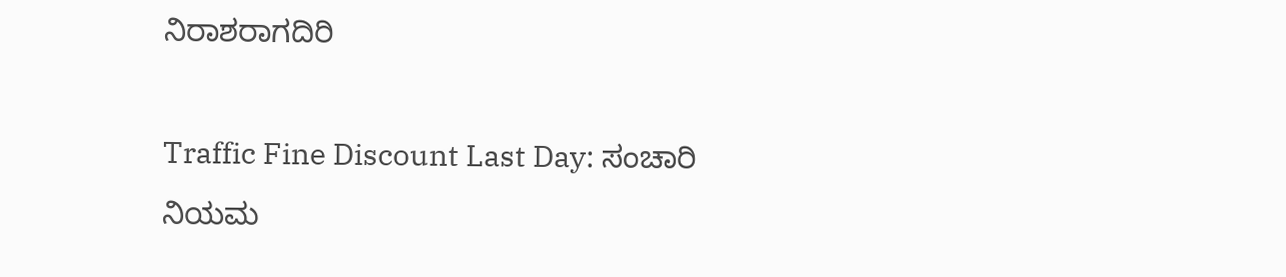ನಿರಾಶರಾಗದಿರಿ

Traffic Fine Discount Last Day: ಸಂಚಾರಿ ನಿಯಮ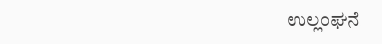ಉಲ್ಲಂಘನೆ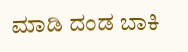ಮಾಡಿ ದಂಡ ಬಾಕಿ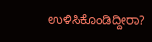ಉಳಿಸಿಕೊಂಡಿದ್ದೀರಾ?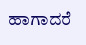ಹಾಗಾದರೆ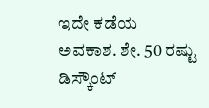ಇದೇ ಕಡೆಯ ಅವಕಾಶ. ಶೇ. 50 ರಷ್ಟು ಡಿಸ್ಕೌಂಟ್‌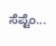ಸೆಪ್ಟೆಂ...